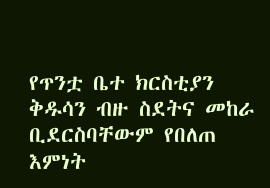የጥንቷ ቤተ ክርስቲያን ቅዱሳን ብዙ ስደትና መከራ
ቢደርስባቸውም የበለጠ እምነት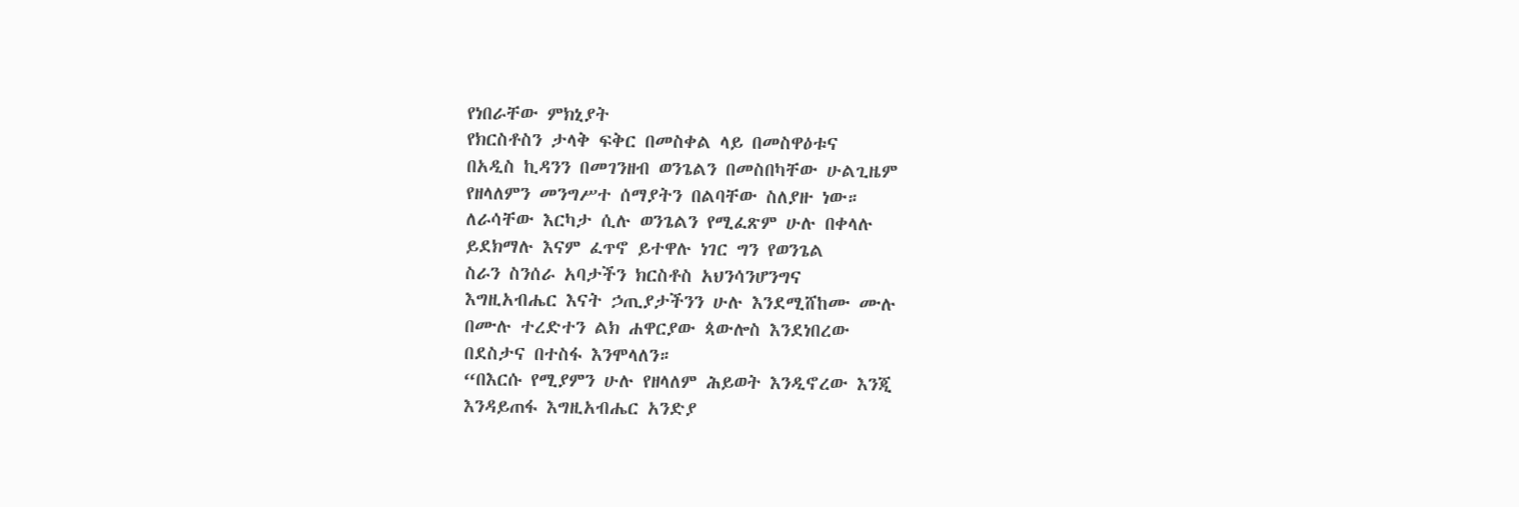የነበራቸው ምክኒያት
የክርስቶስን ታላቅ ፍቅር በመስቀል ላይ በመስዋዕቱና
በአዲስ ኪዳንን በመገንዘብ ወንጌልን በመስበካቸው ሁልጊዜም
የዘላለምን መንግሥተ ሰማያትን በልባቸው ስለያዙ ነው።
ለራሳቸው እርካታ ሲሉ ወንጌልን የሚፈጽም ሁሉ በቀላሉ
ይደክማሉ እናም ፈጥኖ ይተዋሉ ነገር ግን የወንጌል
ስራን ስንሰራ አባታችን ክርስቶስ አህንሳንሆንግና
እግዚአብሔር እናት ኃጢያታችንን ሁሉ እንደሚሸከሙ ሙሉ
በሙሉ ተረድተን ልክ ሐዋርያው ጳውሎስ እንደነበረው
በደስታና በተስፋ እንሞላለን።
“በእርሱ የሚያምን ሁሉ የዘላለም ሕይወት እንዲኖረው እንጂ
እንዳይጠፋ እግዚአብሔር አንድያ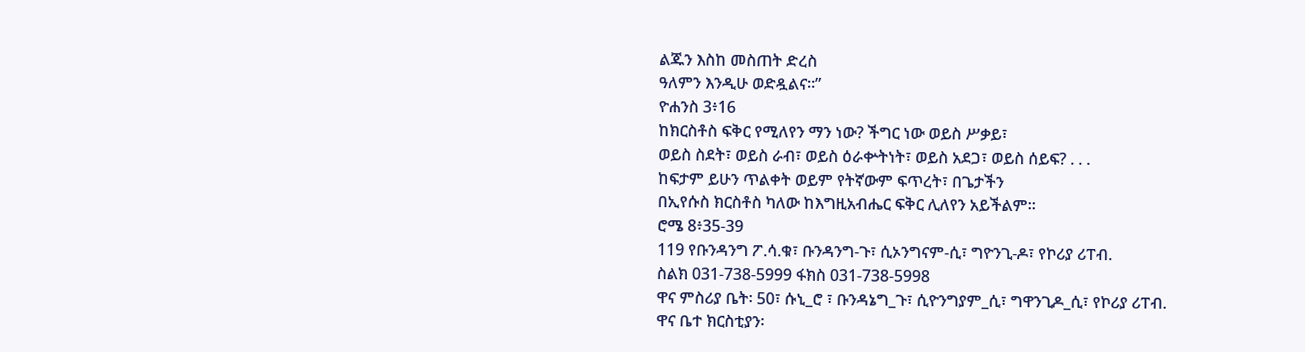ልጁን እስከ መስጠት ድረስ
ዓለምን እንዲሁ ወድዷልና።”
ዮሐንስ 3፥16
ከክርስቶስ ፍቅር የሚለየን ማን ነው? ችግር ነው ወይስ ሥቃይ፣
ወይስ ስደት፣ ወይስ ራብ፣ ወይስ ዕራቍትነት፣ ወይስ አደጋ፣ ወይስ ሰይፍ? . . .
ከፍታም ይሁን ጥልቀት ወይም የትኛውም ፍጥረት፣ በጌታችን
በኢየሱስ ክርስቶስ ካለው ከእግዚአብሔር ፍቅር ሊለየን አይችልም።
ሮሜ 8፥35-39
119 የቡንዳንግ ፖ.ሳ.ቁ፣ ቡንዳንግ-ጉ፣ ሲኦንግናም-ሲ፣ ግዮንጊ-ዶ፣ የኮሪያ ሪፐብ.
ስልክ 031-738-5999 ፋክስ 031-738-5998
ዋና ምስሪያ ቤት፡ 50፣ ሱኒ_ሮ ፣ ቡንዳኔግ_ጉ፣ ሲዮንግያም_ሲ፣ ግዋንጊዶ_ሲ፣ የኮሪያ ሪፐብ.
ዋና ቤተ ክርስቲያን፡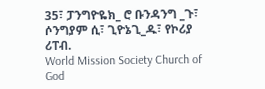35፣ ፓንግዮዬክ_ ሮ ቡንዳንግ _ጉ፣ ሶንግያም ሲ፣ ጊዮኔጊ_ዱ፣ የኮሪያ ሪፐብ.
World Mission Society Church of God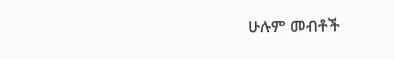ሁሉም መብቶች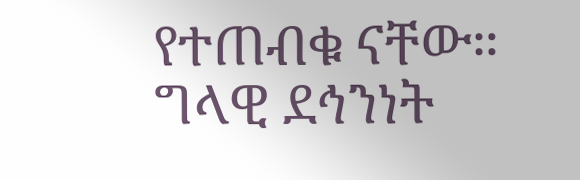የተጠብቁ ናቸው። ግላዊ ደኅንነት